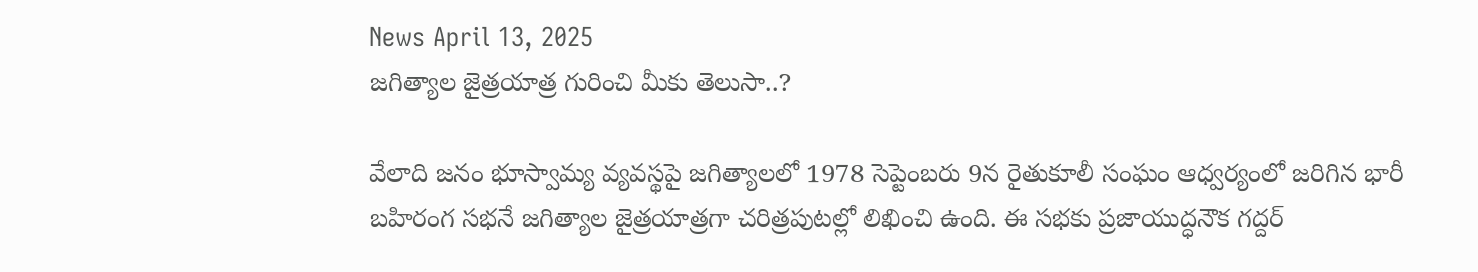News April 13, 2025
జగిత్యాల జైత్రయాత్ర గురించి మీకు తెలుసా..?

వేలాది జనం భూస్వామ్య వ్యవస్థపై జగిత్యాలలో 1978 సెప్టెంబరు 9న రైతుకూలీ సంఘం ఆధ్వర్యంలో జరిగిన భారీ బహిరంగ సభనే జగిత్యాల జైత్రయాత్రగా చరిత్రపుటల్లో లిఖించి ఉంది. ఈ సభకు ప్రజాయుద్ధనౌక గద్దర్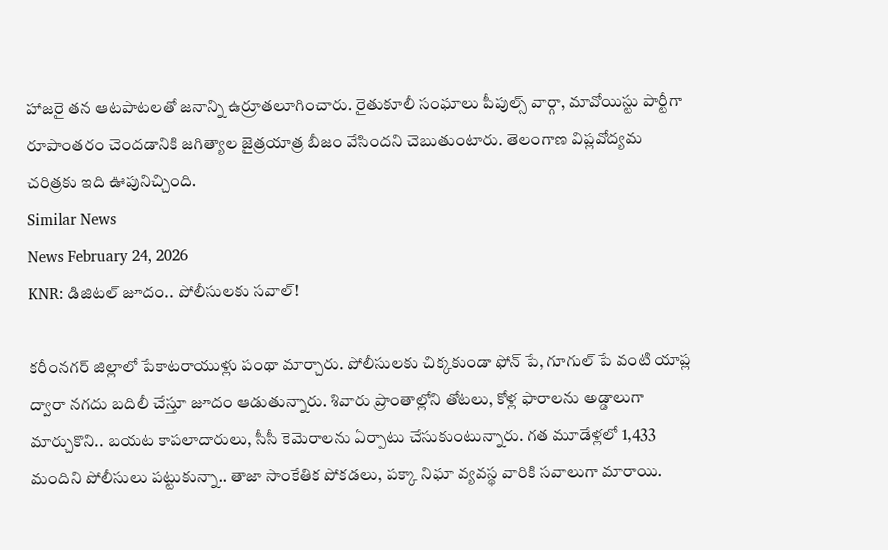హాజరై తన ఆటపాటలతో జనాన్ని ఉర్రూతలూగించారు. రైతుకూలీ సంఘాలు పీపుల్స్ వార్గా, మావోయిస్టు పార్టీగా రూపాంతరం చెందడానికి జగిత్యాల జైత్రయాత్ర బీజం వేసిందని చెబుతుంటారు. తెలంగాణ విప్లవోద్యమ చరిత్రకు ఇది ఊపునిచ్చింది.
Similar News
News February 24, 2026
KNR: డిజిటల్ జూదం.. పోలీసులకు సవాల్!

కరీంనగర్ జిల్లాలో పేకాటరాయుళ్లు పంథా మార్చారు. పోలీసులకు చిక్కకుండా ఫోన్ పే, గూగుల్ పే వంటి యాప్ల ద్వారా నగదు బదిలీ చేస్తూ జూదం ఆడుతున్నారు. శివారు ప్రాంతాల్లోని తోటలు, కోళ్ల ఫారాలను అడ్డాలుగా మార్చుకొని.. బయట కాపలాదారులు, సీసీ కెమెరాలను ఏర్పాటు చేసుకుంటున్నారు. గత మూడేళ్లలో 1,433 మందిని పోలీసులు పట్టుకున్నా.. తాజా సాంకేతిక పోకడలు, పక్కా నిఘా వ్యవస్థ వారికి సవాలుగా మారాయి.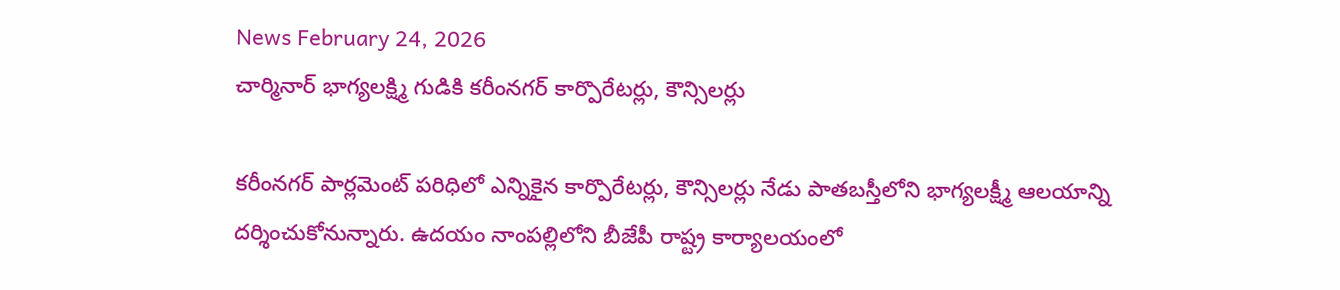News February 24, 2026
చార్మినార్ భాగ్యలక్ష్మి గుడికి కరీంనగర్ కార్పొరేటర్లు, కౌన్సిలర్లు

కరీంనగర్ పార్లమెంట్ పరిధిలో ఎన్నికైన కార్పొరేటర్లు, కౌన్సిలర్లు నేడు పాతబస్తీలోని భాగ్యలక్ష్మీ ఆలయాన్ని దర్శించుకోనున్నారు. ఉదయం నాంపల్లిలోని బీజేపీ రాష్ట్ర కార్యాలయంలో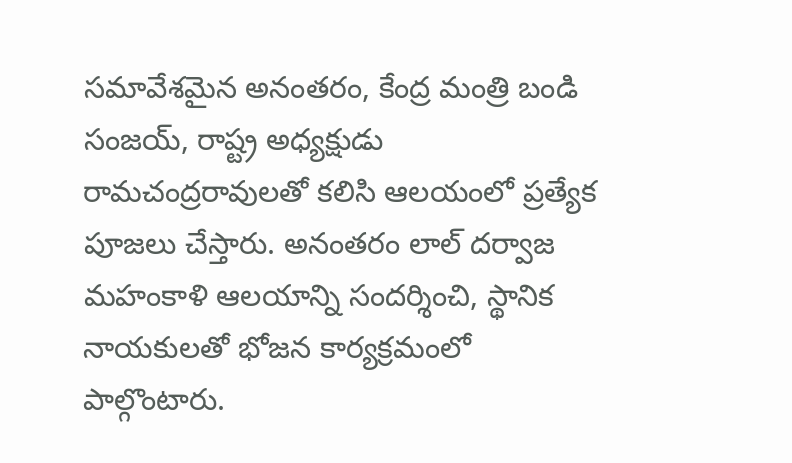సమావేశమైన అనంతరం, కేంద్ర మంత్రి బండి సంజయ్, రాష్ట్ర అధ్యక్షుడు రామచంద్రరావులతో కలిసి ఆలయంలో ప్రత్యేక పూజలు చేస్తారు. అనంతరం లాల్ దర్వాజ మహంకాళి ఆలయాన్ని సందర్శించి, స్థానిక నాయకులతో భోజన కార్యక్రమంలో పాల్గొంటారు.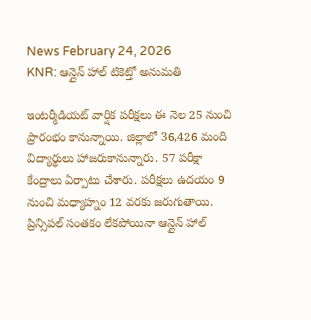News February 24, 2026
KNR: ఆన్లైన్ హాల్ టికెట్తో అనుమతి

ఇంటర్మీడియట్ వార్షిక పరీక్షలు ఈ నెల 25 నుంచి ప్రారంభం కానున్నాయి. జిల్లాలో 36,426 మంది విద్యార్థులు హాజరుకానున్నారు. 57 పరీక్షా కేంద్రాలు ఏర్పాటు చేశారు. పరీక్షలు ఉదయం 9 నుంచి మధ్యాహ్నం 12 వరకు జరుగుతాయి. ప్రిన్సిపల్ సంతకం లేకపోయినా ఆన్లైన్ హాల్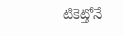టికెట్తోనే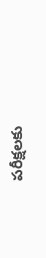పరీక్షలకు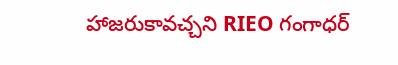హాజరుకావచ్చని RIEO గంగాధర్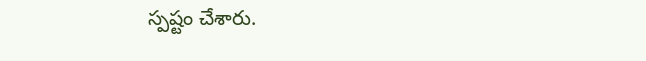స్పష్టం చేశారు.